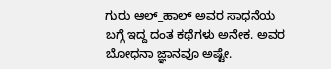ಗುರು ಆಲ್_ಹಾಲ್ ಅವರ ಸಾಧನೆಯ ಬಗ್ಗೆ ಇದ್ದ ದಂತ ಕಥೆಗಳು ಅನೇಕ. ಅವರ ಬೋಧನಾ ಜ್ಞಾನವೂ ಅಷ್ಟೇ.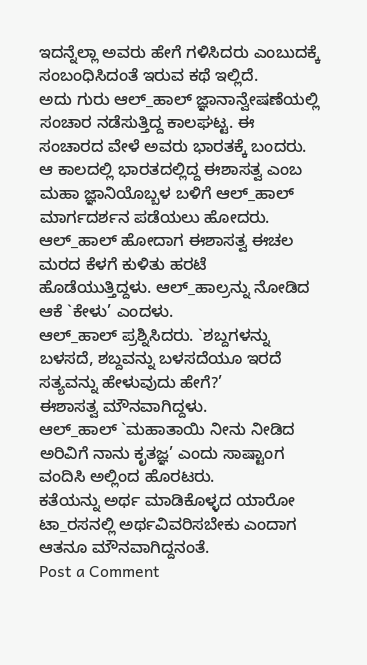ಇದನ್ನೆಲ್ಲಾ ಅವರು ಹೇಗೆ ಗಳಿಸಿದರು ಎಂಬುದಕ್ಕೆ ಸಂಬಂಧಿಸಿದಂತೆ ಇರುವ ಕಥೆ ಇಲ್ಲಿದೆ.
ಅದು ಗುರು ಆಲ್_ಹಾಲ್ ಜ್ಞಾನಾನ್ವೇಷಣೆಯಲ್ಲಿ ಸಂಚಾರ ನಡೆಸುತ್ತಿದ್ದ ಕಾಲಘಟ್ಟ. ಈ ಸಂಚಾರದ ವೇಳೆ ಅವರು ಭಾರತಕ್ಕೆ ಬಂದರು. ಆ ಕಾಲದಲ್ಲಿ ಭಾರತದಲ್ಲಿದ್ದ ಈಶಾಸತ್ವ ಎಂಬ ಮಹಾ ಜ್ಞಾನಿಯೊಬ್ಬಳ ಬಳಿಗೆ ಆಲ್_ಹಾಲ್ ಮಾರ್ಗದರ್ಶನ ಪಡೆಯಲು ಹೋದರು.
ಆಲ್_ಹಾಲ್ ಹೋದಾಗ ಈಶಾಸತ್ವ ಈಚಲ ಮರದ ಕೆಳಗೆ ಕುಳಿತು ಹರಟೆ ಹೊಡೆಯುತ್ತಿದ್ದಳು. ಆಲ್_ಹಾಲ್ರನ್ನು ನೋಡಿದ ಆಕೆ `ಕೇಳು’ ಎಂದಳು.
ಆಲ್_ಹಾಲ್ ಪ್ರಶ್ನಿಸಿದರು. `ಶಬ್ದಗಳನ್ನು ಬಳಸದೆ, ಶಬ್ದವನ್ನು ಬಳಸದೆಯೂ ಇರದೆ ಸತ್ಯವನ್ನು ಹೇಳುವುದು ಹೇಗೆ?’
ಈಶಾಸತ್ವ ಮೌನವಾಗಿದ್ದಳು.
ಆಲ್_ಹಾಲ್ `ಮಹಾತಾಯಿ ನೀನು ನೀಡಿದ ಅರಿವಿಗೆ ನಾನು ಕೃತಜ್ಞ’ ಎಂದು ಸಾಷ್ಟಾಂಗ ವಂದಿಸಿ ಅಲ್ಲಿಂದ ಹೊರಟರು.
ಕತೆಯನ್ನು ಅರ್ಥ ಮಾಡಿಕೊಳ್ಳದ ಯಾರೋ ಟಾ_ರಸನಲ್ಲಿ ಅರ್ಥವಿವರಿಸಬೇಕು ಎಂದಾಗ ಆತನೂ ಮೌನವಾಗಿದ್ದನಂತೆ.
Post a Comment